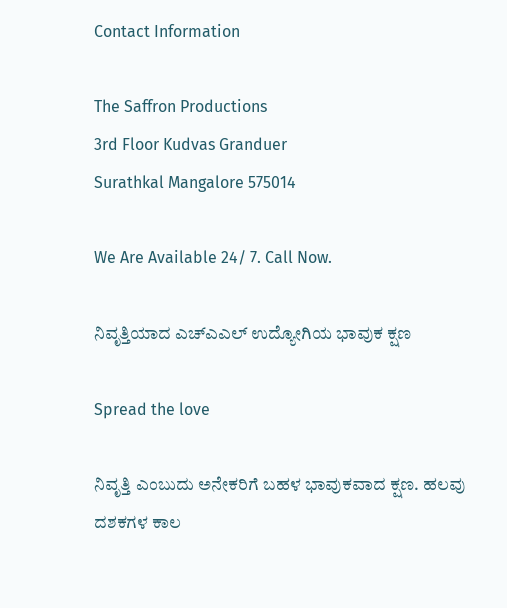Contact Information

The Saffron Productions
3rd Floor Kudvas Granduer
Surathkal Mangalore 575014

We Are Available 24/ 7. Call Now.

ನಿವೃತ್ತಿಯಾದ ಎಚ್ಎಎಲ್ ಉದ್ಯೋಗಿಯ ಭಾವುಕ ಕ್ಷಣ

Spread the love

ನಿವೃತ್ತಿ ಎಂಬುದು ಅನೇಕರಿಗೆ ಬಹಳ ಭಾವುಕವಾದ ಕ್ಷಣ. ಹಲವು ದಶಕಗಳ ಕಾಲ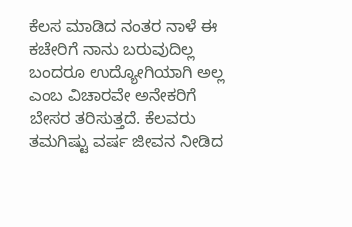ಕೆಲಸ ಮಾಡಿದ ನಂತರ ನಾಳೆ ಈ ಕಚೇರಿಗೆ ನಾನು ಬರುವುದಿಲ್ಲ ಬಂದರೂ ಉದ್ಯೋಗಿಯಾಗಿ ಅಲ್ಲ ಎಂಬ ವಿಚಾರವೇ ಅನೇಕರಿಗೆ ಬೇಸರ ತರಿಸುತ್ತದೆ. ಕೆಲವರು ತಮಗಿಷ್ಟು ವರ್ಷ ಜೀವನ ನೀಡಿದ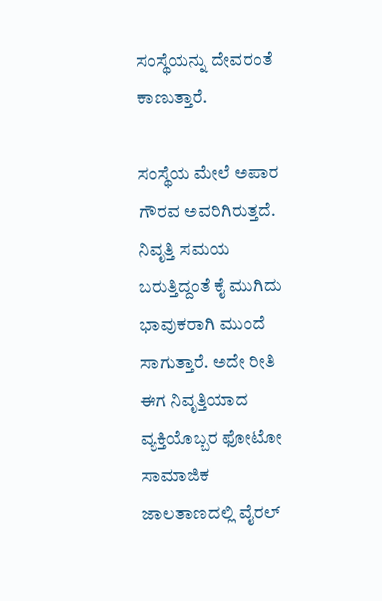ಸಂಸ್ಥೆಯನ್ನು ದೇವರಂತೆ ಕಾಣುತ್ತಾರೆ.

ಸಂಸ್ಥೆಯ ಮೇಲೆ ಅಪಾರ ಗೌರವ ಅವರಿಗಿರುತ್ತದೆ. ನಿವೃತ್ತಿ ಸಮಯ ಬರುತ್ತಿದ್ದಂತೆ ಕೈ ಮುಗಿದು ಭಾವುಕರಾಗಿ ಮುಂದೆ ಸಾಗುತ್ತಾರೆ. ಅದೇ ರೀತಿ ಈಗ ನಿವೃತ್ತಿಯಾದ ವ್ಯಕ್ತಿಯೊಬ್ಬರ ಫೋಟೋ ಸಾಮಾಜಿಕ ಜಾಲತಾಣದಲ್ಲಿ ವೈರಲ್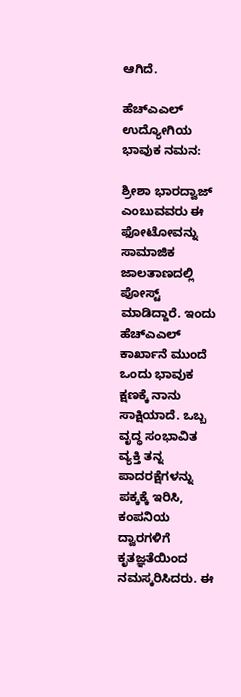ಆಗಿದೆ.

ಹೆಚ್‌ಎಎಲ್ ಉದ್ಯೋಗಿಯ ಭಾವುಕ ನಮನ:

ಶ್ರೀಶಾ ಭಾರದ್ವಾಜ್‌ ಎಂಬುವವರು ಈ ಫೋಟೋವನ್ನು ಸಾಮಾಜಿಕ ಜಾಲತಾಣದಲ್ಲಿ ಪೋಸ್ಟ್ ಮಾಡಿದ್ದಾರೆ. ಇಂದು ಹೆಚ್‌ಎಎಲ್ ಕಾರ್ಖಾನೆ ಮುಂದೆ ಒಂದು ಭಾವುಕ ಕ್ಷಣಕ್ಕೆ ನಾನು ಸಾಕ್ಷಿಯಾದೆ. ಒಬ್ಬ ವೃದ್ಧ ಸಂಭಾವಿತ ವ್ಯಕ್ತಿ ತನ್ನ ಪಾದರಕ್ಷೆಗಳನ್ನು ಪಕ್ಕಕ್ಕೆ ಇರಿಸಿ, ಕಂಪನಿಯ ದ್ವಾರಗಳಿಗೆ ಕೃತಜ್ಞತೆಯಿಂದ ನಮಸ್ಕರಿಸಿದರು. ಈ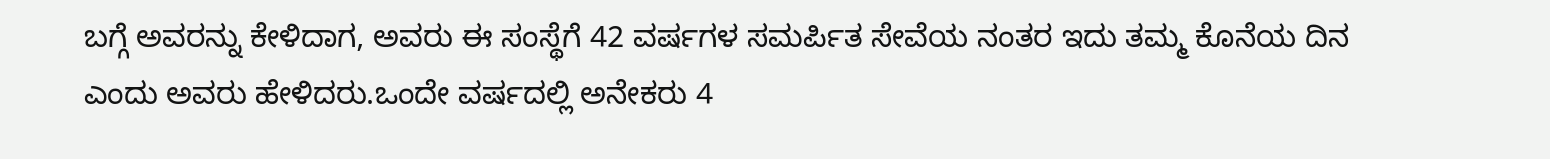ಬಗ್ಗೆ ಅವರನ್ನು ಕೇಳಿದಾಗ, ಅವರು ಈ ಸಂಸ್ಥೆಗೆ 42 ವರ್ಷಗಳ ಸಮರ್ಪಿತ ಸೇವೆಯ ನಂತರ ಇದು ತಮ್ಮ ಕೊನೆಯ ದಿನ ಎಂದು ಅವರು ಹೇಳಿದರು.ಒಂದೇ ವರ್ಷದಲ್ಲಿ ಅನೇಕರು 4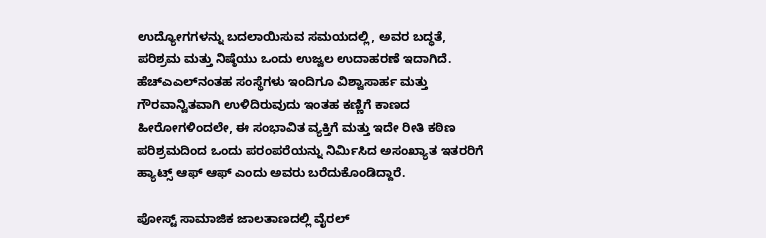ಉದ್ಯೋಗಗಳನ್ನು ಬದಲಾಯಿಸುವ ಸಮಯದಲ್ಲಿ, ಅವರ ಬದ್ಧತೆ, ಪರಿಶ್ರಮ ಮತ್ತು ನಿಷ್ಠೆಯು ಒಂದು ಉಜ್ವಲ ಉದಾಹರಣೆ ಇದಾಗಿದೆ. ಹೆಚ್‌ಎಎಲ್‌ನಂತಹ ಸಂಸ್ಥೆಗಳು ಇಂದಿಗೂ ವಿಶ್ವಾಸಾರ್ಹ ಮತ್ತು ಗೌರವಾನ್ವಿತವಾಗಿ ಉಳಿದಿರುವುದು ಇಂತಹ ಕಣ್ಣಿಗೆ ಕಾಣದ ಹೀರೋಗಳಿಂದಲೇ, ಈ ಸಂಭಾವಿತ ವ್ಯಕ್ತಿಗೆ ಮತ್ತು ಇದೇ ರೀತಿ ಕಠಿಣ ಪರಿಶ್ರಮದಿಂದ ಒಂದು ಪರಂಪರೆಯನ್ನು ನಿರ್ಮಿಸಿದ ಅಸಂಖ್ಯಾತ ಇತರರಿಗೆ ಹ್ಯಾಟ್ಸ್ ಆಫ್ ಆಫ್ ಎಂದು ಅವರು ಬರೆದುಕೊಂಡಿದ್ದಾರೆ.

ಪೋಸ್ಟ್ ಸಾಮಾಜಿಕ ಜಾಲತಾಣದಲ್ಲಿ ವೈರಲ್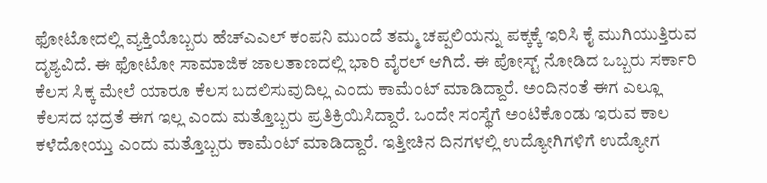ಫೋಟೋದಲ್ಲಿ ವ್ಯಕ್ತಿಯೊಬ್ಬರು ಹೆಚ್‌ಎಎಲ್‌ ಕಂಪನಿ ಮುಂದೆ ತಮ್ಮ ಚಪ್ಪಲಿಯನ್ನು ಪಕ್ಕಕ್ಕೆ ಇರಿಸಿ ಕೈ ಮುಗಿಯುತ್ತಿರುವ ದೃಶ್ಯವಿದೆ. ಈ ಫೋಟೋ ಸಾಮಾಜಿಕ ಜಾಲತಾಣದಲ್ಲಿ ಭಾರಿ ವೈರಲ್ ಆಗಿದೆ. ಈ ಪೋಸ್ಟ್ ನೋಡಿದ ಒಬ್ಬರು ಸರ್ಕಾರಿ ಕೆಲಸ ಸಿಕ್ಕ ಮೇಲೆ ಯಾರೂ ಕೆಲಸ ಬದಲಿಸುವುದಿಲ್ಲ ಎಂದು ಕಾಮೆಂಟ್ ಮಾಡಿದ್ದಾರೆ. ಅಂದಿನಂತೆ ಈಗ ಎಲ್ಲೂ ಕೆಲಸದ ಭದ್ರತೆ ಈಗ ಇಲ್ಲ ಎಂದು ಮತ್ತೊಬ್ಬರು ಪ್ರತಿಕ್ರಿಯಿಸಿದ್ದಾರೆ. ಒಂದೇ ಸಂಸ್ಥೆಗೆ ಅಂಟಿಕೊಂಡು ಇರುವ ಕಾಲ ಕಳೆದೋಯ್ತು ಎಂದು ಮತ್ತೊಬ್ಬರು ಕಾಮೆಂಟ್ ಮಾಡಿದ್ದಾರೆ. ಇತ್ತೀಚಿನ ದಿನಗಳಲ್ಲಿ ಉದ್ಯೋಗಿಗಳಿಗೆ ಉದ್ಯೋಗ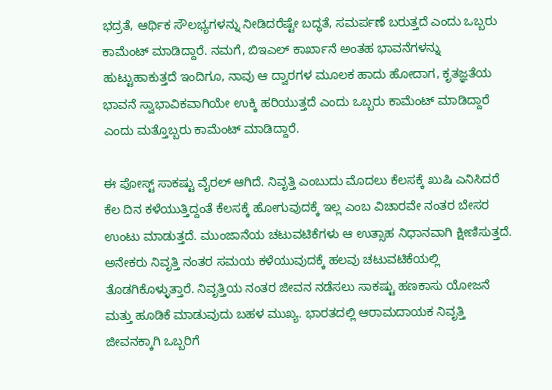ಭದ್ರತೆ, ಆರ್ಥಿಕ ಸೌಲಭ್ಯಗಳನ್ನು ನೀಡಿದರೆಷ್ಟೇ ಬದ್ಧತೆ, ಸಮರ್ಪಣೆ ಬರುತ್ತದೆ ಎಂದು ಒಬ್ಬರು ಕಾಮೆಂಟ್ ಮಾಡಿದ್ದಾರೆ. ನಮಗೆ, ಬಿಇಎಲ್ ಕಾರ್ಖಾನೆ ಅಂತಹ ಭಾವನೆಗಳನ್ನು ಹುಟ್ಟುಹಾಕುತ್ತದೆ ಇಂದಿಗೂ, ನಾವು ಆ ದ್ವಾರಗಳ ಮೂಲಕ ಹಾದು ಹೋದಾಗ, ಕೃತಜ್ಞತೆಯ ಭಾವನೆ ಸ್ವಾಭಾವಿಕವಾಗಿಯೇ ಉಕ್ಕಿ ಹರಿಯುತ್ತದೆ ಎಂದು ಒಬ್ಬರು ಕಾಮೆಂಟ್ ಮಾಡಿದ್ದಾರೆ ಎಂದು ಮತ್ತೊಬ್ಬರು ಕಾಮೆಂಟ್ ಮಾಡಿದ್ದಾರೆ.

ಈ ಪೋಸ್ಟ್ ಸಾಕಷ್ಟು ವೈರಲ್ ಆಗಿದೆ. ನಿವೃತ್ತಿ ಎಂಬುದು ಮೊದಲು ಕೆಲಸಕ್ಕೆ ಖುಷಿ ಎನಿಸಿದರೆ ಕೆಲ ದಿನ ಕಳೆಯುತ್ತಿದ್ದಂತೆ ಕೆಲಸಕ್ಕೆ ಹೋಗುವುದಕ್ಕೆ ಇಲ್ಲ ಎಂಬ ವಿಚಾರವೇ ನಂತರ ಬೇಸರ ಉಂಟು ಮಾಡುತ್ತದೆ. ಮುಂಜಾನೆಯ ಚಟುವಟಿಕೆಗಳು ಆ ಉತ್ಸಾಹ ನಿಧಾನವಾಗಿ ಕ್ಷೀಣಿಸುತ್ತದೆ. ಅನೇಕರು ನಿವೃತ್ತಿ ನಂತರ ಸಮಯ ಕಳೆಯುವುದಕ್ಕೆ ಹಲವು ಚಟುವಟಿಕೆಯಲ್ಲಿ ತೊಡಗಿಕೊಳ್ಳುತ್ತಾರೆ. ನಿವೃತ್ತಿಯ ನಂತರ ಜೀವನ ನಡೆಸಲು ಸಾಕಷ್ಟು ಹಣಕಾಸು ಯೋಜನೆ ಮತ್ತು ಹೂಡಿಕೆ ಮಾಡುವುದು ಬಹಳ ಮುಖ್ಯ. ಭಾರತದಲ್ಲಿ ಆರಾಮದಾಯಕ ನಿವೃತ್ತಿ ಜೀವನಕ್ಕಾಗಿ ಒಬ್ಬರಿಗೆ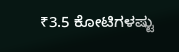₹3.5 ಕೋಟಿಗಳಷ್ಟು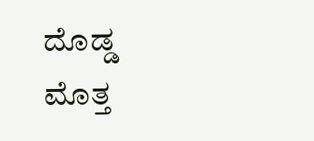ದೊಡ್ಡ ಮೊತ್ತ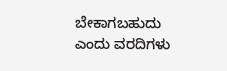ಬೇಕಾಗಬಹುದು ಎಂದು ವರದಿಗಳು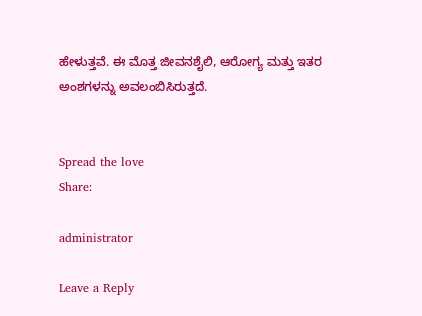ಹೇಳುತ್ತವೆ. ಈ ಮೊತ್ತ ಜೀವನಶೈಲಿ, ಆರೋಗ್ಯ ಮತ್ತು ಇತರ ಅಂಶಗಳನ್ನು ಅವಲಂಬಿಸಿರುತ್ತದೆ.


Spread the love
Share:

administrator

Leave a Reply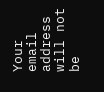Your email address will not be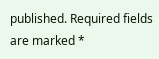published. Required fields are marked *